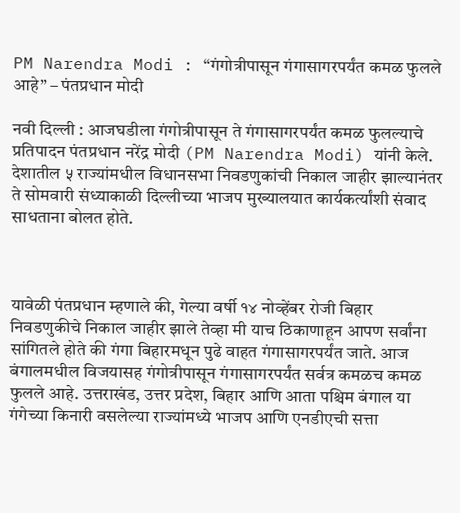PM Narendra Modi : “गंगोत्रीपासून गंगासागरपर्यंत कमळ फुलले आहे” – पंतप्रधान मोदी

नवी दिल्ली : आजघडीला गंगोत्रीपासून ते गंगासागरपर्यंत कमळ फुलल्याचे प्रतिपादन पंतप्रधान नरेंद्र मोदी (PM Narendra Modi) यांनी केले. देशातील ५ राज्यांमधील विधानसभा निवडणुकांची निकाल जाहीर झाल्यानंतर ते सोमवारी संध्याकाळी दिल्लीच्या भाजप मुख्यालयात कार्यकर्त्यांशी संवाद साधताना बोलत होते.



यावेळी पंतप्रधान म्हणाले की, गेल्या वर्षी १४ नोव्हेंबर रोजी बिहार निवडणुकीचे निकाल जाहीर झाले तेव्हा मी याच ठिकाणाहून आपण सर्वांना सांगितले होते की गंगा बिहारमधून पुढे वाहत गंगासागरपर्यंत जाते. आज बंगालमधील विजयासह गंगोत्रीपासून गंगासागरपर्यंत सर्वत्र कमळच कमळ फुलले आहे. उत्तराखंड, उत्तर प्रदेश, बिहार आणि आता पश्चिम बंगाल या गंगेच्या किनारी वसलेल्या राज्यांमध्ये भाजप आणि एनडीएची सत्ता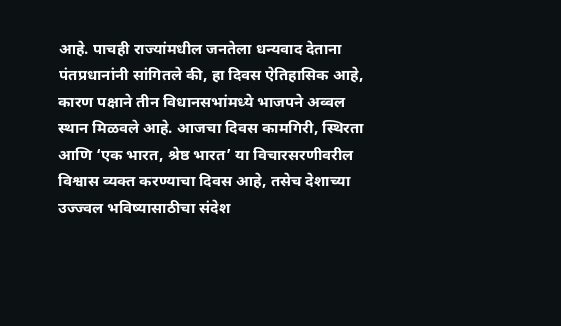आहे. पाचही राज्यांमधील जनतेला धन्यवाद देताना पंतप्रधानांनी सांगितले की, हा दिवस ऐतिहासिक आहे, कारण पक्षाने तीन विधानसभांमध्ये भाजपने अव्वल स्थान मिळवले आहे. आजचा दिवस कामगिरी, स्थिरता आणि ‘एक भारत, श्रेष्ठ भारत’ या विचारसरणीवरील विश्वास व्यक्त करण्याचा दिवस आहे, तसेच देशाच्या उज्ज्वल भविष्यासाठीचा संदेश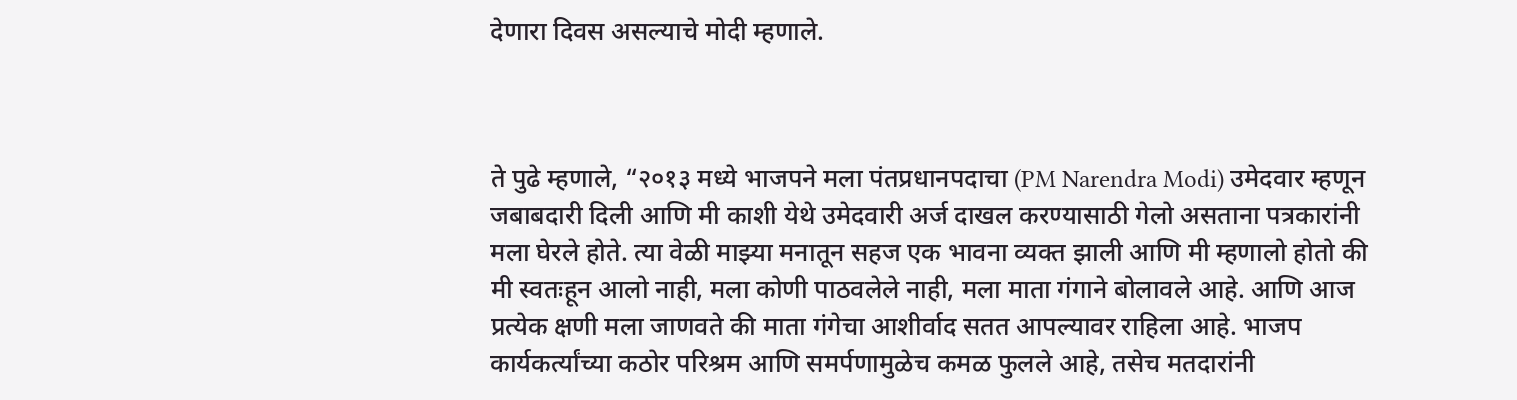देणारा दिवस असल्याचे मोदी म्हणाले.



ते पुढे म्हणाले, “२०१३ मध्ये भाजपने मला पंतप्रधानपदाचा (PM Narendra Modi) उमेदवार म्हणून जबाबदारी दिली आणि मी काशी येथे उमेदवारी अर्ज दाखल करण्यासाठी गेलो असताना पत्रकारांनी मला घेरले होते. त्या वेळी माझ्या मनातून सहज एक भावना व्यक्त झाली आणि मी म्हणालो होतो की मी स्वतःहून आलो नाही, मला कोणी पाठवलेले नाही, मला माता गंगाने बोलावले आहे. आणि आज प्रत्येक क्षणी मला जाणवते की माता गंगेचा आशीर्वाद सतत आपल्यावर राहिला आहे. भाजप कार्यकर्त्यांच्या कठोर परिश्रम आणि समर्पणामुळेच कमळ फुलले आहे, तसेच मतदारांनी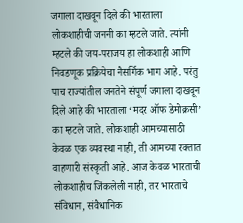जगाला दाखवून दिले की भारताला लोकशाहीची जननी का म्हटले जाते. त्यांनी म्हटले की जय-पराजय हा लोकशाही आणि निवडणूक प्रक्रियेचा नैसर्गिक भाग आहे. परंतु पाच राज्यांतील जनतेने संपूर्ण जगाला दाखवून दिले आहे की भारताला ‘मदर ऑफ डेमोक्रसी’ का म्हटले जाते. लोकशाही आमच्यासाठी केवळ एक व्यवस्था नाही, ती आमच्या रक्तात वाहणारी संस्कृती आहे. आज केवळ भारताची लोकशाहीच जिंकलेली नाही, तर भारताचे संविधान, संवैधानिक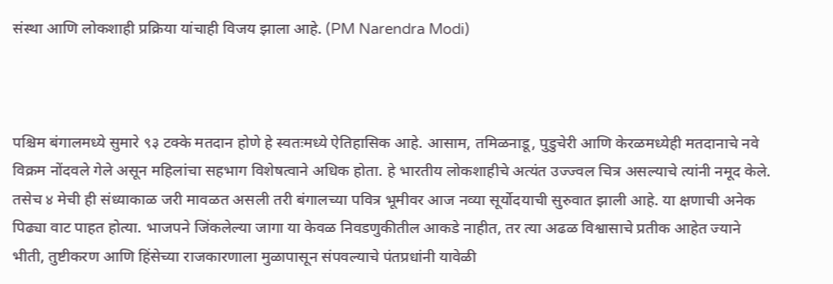संस्था आणि लोकशाही प्रक्रिया यांचाही विजय झाला आहे. (PM Narendra Modi)



पश्चिम बंगालमध्ये सुमारे ९३ टक्के मतदान होणे हे स्वतःमध्ये ऐतिहासिक आहे. आसाम, तमिळनाडू, पुडुचेरी आणि केरळमध्येही मतदानाचे नवे विक्रम नोंदवले गेले असून महिलांचा सहभाग विशेषत्वाने अधिक होता. हे भारतीय लोकशाहीचे अत्यंत उज्ज्वल चित्र असल्याचे त्यांनी नमूद केले. तसेच ४ मेची ही संध्याकाळ जरी मावळत असली तरी बंगालच्या पवित्र भूमीवर आज नव्या सूर्योदयाची सुरुवात झाली आहे. या क्षणाची अनेक पिढ्या वाट पाहत होत्या. भाजपने जिंकलेल्या जागा या केवळ निवडणुकीतील आकडे नाहीत, तर त्या अढळ विश्वासाचे प्रतीक आहेत ज्याने भीती, तुष्टीकरण आणि हिंसेच्या राजकारणाला मुळापासून संपवल्याचे पंतप्रधांनी यावेळी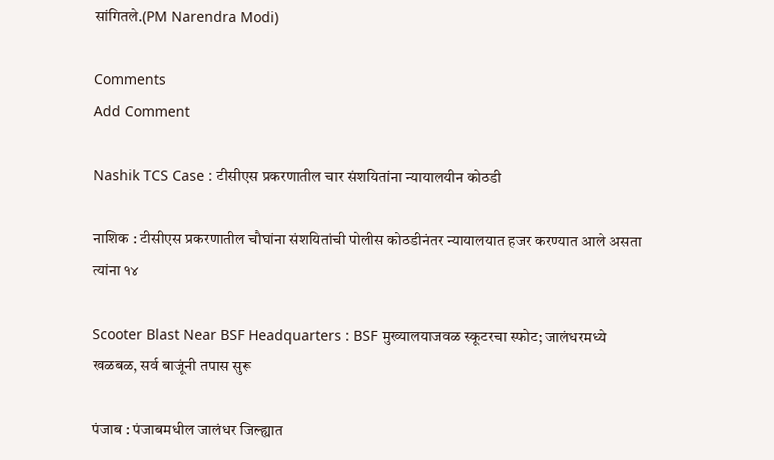सांगितले.(PM Narendra Modi)

Comments
Add Comment

Nashik TCS Case : टीसीएस प्रकरणातील चार संशयितांना न्यायालयीन कोठडी

नाशिक : टीसीएस प्रकरणातील चौघांना संशयितांची पोलीस कोठडीनंतर न्यायालयात हजर करण्यात आले असता त्यांना १४

Scooter Blast Near BSF Headquarters : BSF मुख्यालयाजवळ स्कूटरचा स्फोट; जालंधरमध्ये खळबळ, सर्व बाजूंनी तपास सुरू

पंजाब : पंजाबमधील जालंधर जिल्ह्यात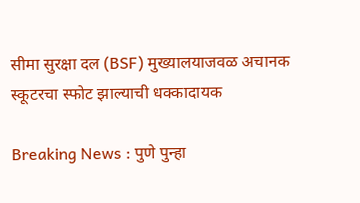सीमा सुरक्षा दल (BSF) मुख्यालयाजवळ अचानक स्कूटरचा स्फोट झाल्याची धक्कादायक

Breaking News : पुणे पुन्हा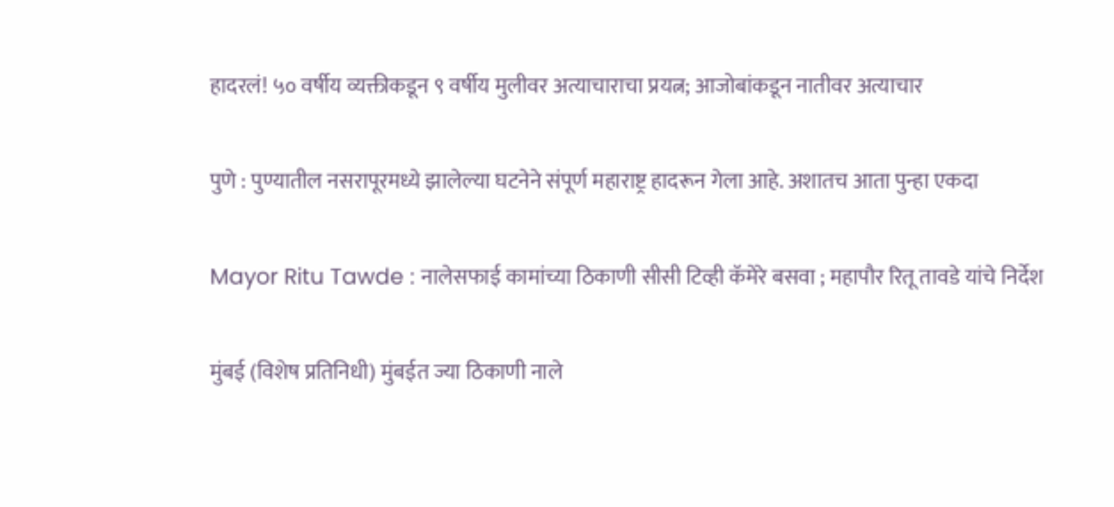हादरलं! ५० वर्षीय व्यक्तीकडून ९ वर्षीय मुलीवर अत्याचाराचा प्रयत्न; आजोबांकडून नातीवर अत्याचार

पुणे : पुण्यातील नसरापूरमध्ये झालेल्या घटनेने संपूर्ण महाराष्ट्र हादरून गेला आहे. अशातच आता पुन्हा एकदा

Mayor Ritu Tawde : नालेसफाई कामांच्या ठिकाणी सीसी टिव्ही कॅमेरे बसवा ; महापौर रितू तावडे यांचे निर्देश

मुंबई (विशेष प्रतिनिधी) मुंबईत ज्या ठिकाणी नाले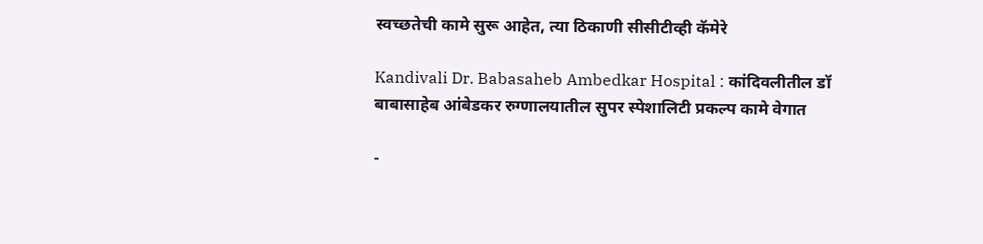स्वच्छतेची कामे सुरू आहेत, त्या ठिकाणी सीसीटीव्ही कॅमेरे

Kandivali Dr. Babasaheb Ambedkar Hospital : कांदिवलीतील डॉ बाबासाहेब आंबेडकर रुग्णालयातील सुपर स्पेशालिटी प्रकल्प कामे वेगात

-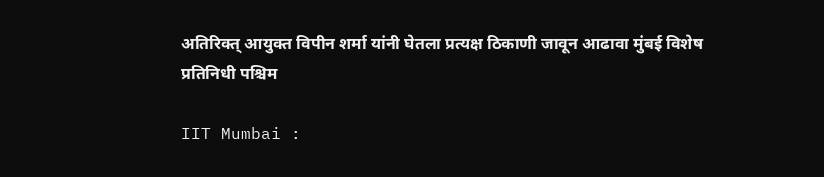अतिरिक्त् आयुक्त विपीन शर्मा यांनी घेतला प्रत्यक्ष ठिकाणी जावून आढावा मुंबई विशेष प्रतिनिधी पश्चिम

IIT Mumbai :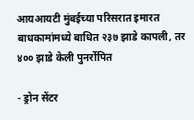आयआयटी मुंबईच्या परिसरात इमारत बाधकामांमध्ये बाधित २३७ झाडे कापली, तर ४०० झाडे केली पुनर्रोपित

- ड्रोन सेंटर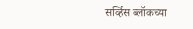सर्व्हिस ब्लॉकच्या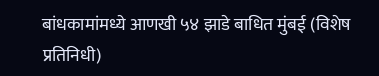बांधकामांमध्ये आणखी ५४ झाडे बाधित मुंबई (विशेष प्रतिनिधी)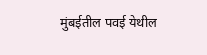मुंबईतील पवई येथील